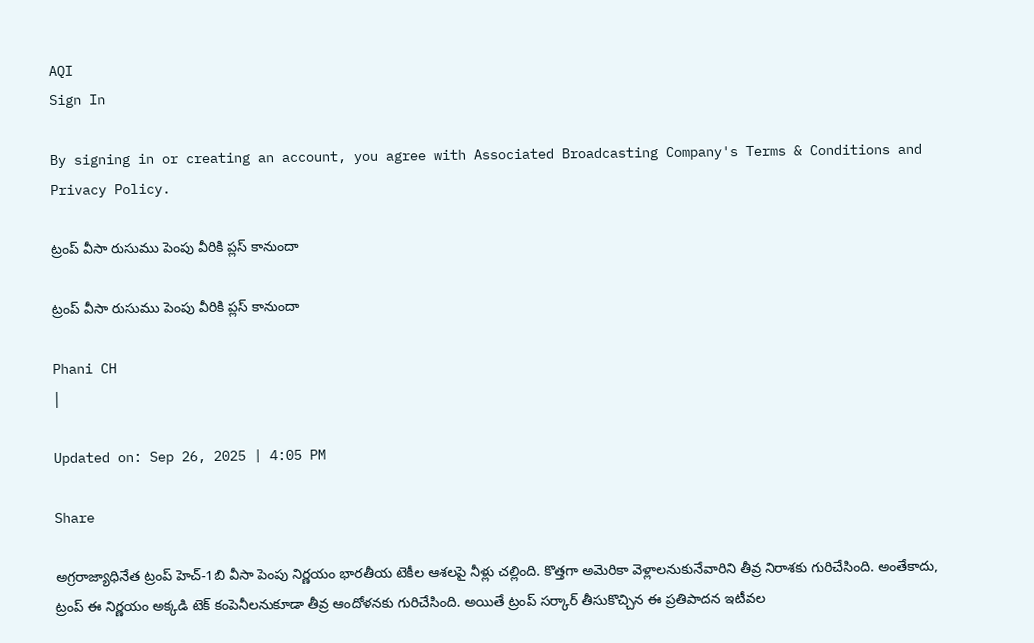AQI
Sign In

By signing in or creating an account, you agree with Associated Broadcasting Company's Terms & Conditions and Privacy Policy.

ట్రంప్‌ వీసా రుసుము పెంపు వీరికి ప్లస్‌ కానుందా

ట్రంప్‌ వీసా రుసుము పెంపు వీరికి ప్లస్‌ కానుందా

Phani CH
|

Updated on: Sep 26, 2025 | 4:05 PM

Share

అగ్రరాజ్యాధినేత ట్రంప్ హెచ్‌-1బి వీసా పెంపు నిర్ణయం భారతీయ టెకీల ఆశలపై నీళ్లు చల్లింది. కొత్తగా అమెరికా వెళ్లాలనుకునేవారిని తీవ్ర నిరాశకు గురిచేసింది. అంతేకాదు, ట్రంప్‌ ఈ నిర్ణయం అక్కడి టెక్‌ కంపెనీలనుకూడా తీవ్ర ఆందోళనకు గురిచేసింది. అయితే ట్రంప్‌ సర్కార్‌ తీసుకొచ్చిన ఈ ప్రతిపాదన ఇటీవల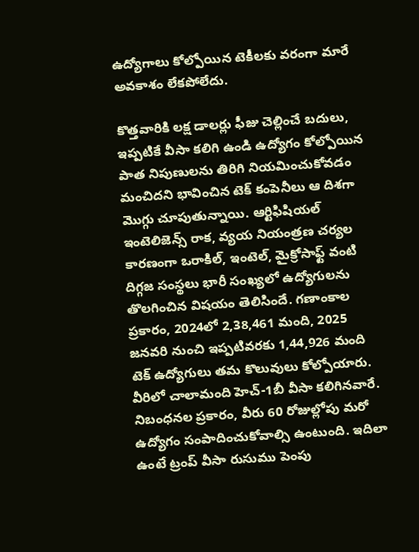ఉద్యోగాలు కోల్పోయిన టెకీలకు వరంగా మారే అవకాశం లేకపోలేదు.

కొత్తవారికి లక్ష డాలర్లు ఫీజు చెల్లించే బదులు, ఇప్పటికే వీసా కలిగి ఉండి ఉద్యోగం కోల్పోయిన పాత నిపుణులను తిరిగి నియమించుకోవడం మంచిదని భావించిన టెక్‌ కంపెనీలు ఆ దిశగా మొగ్గు చూపుతున్నాయి. ఆర్టిఫిషియల్ ఇంటెలిజెన్స్ రాక, వ్యయ నియంత్రణ చర్యల కారణంగా ఒరాకిల్, ఇంటెల్, మైక్రోసాఫ్ట్ వంటి దిగ్గజ సంస్థలు భారీ సంఖ్యలో ఉద్యోగులను తొలగించిన విషయం తెలిసిందే. గణాంకాల ప్రకారం, 2024లో 2,38,461 మంది, 2025 జనవరి నుంచి ఇప్పటివరకు 1,44,926 మంది టెక్ ఉద్యోగులు తమ కొలువులు కోల్పోయారు. వీరిలో చాలామంది హెచ్-1బీ వీసా కలిగినవారే. నిబంధనల ప్రకారం, వీరు 60 రోజుల్లోపు మరో ఉద్యోగం సంపాదించుకోవాల్సి ఉంటుంది. ఇదిలా ఉంటే ట్రంప్‌ వీసా రుసుము పెంపు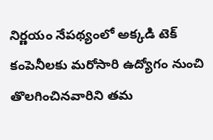నిర్ణయం నేపథ్యంలో అక్కడి టెక్‌ కంపెనీలకు మరోసారి ఉద్యోగం నుంచి తొలగించినవారిని తమ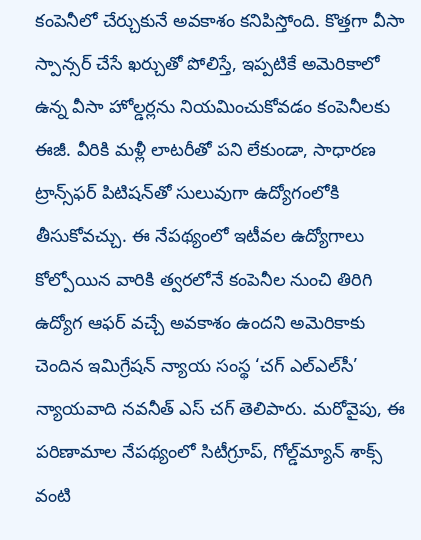కంపెనీలో చేర్చుకునే అవకాశం కనిపిస్తోంది. కొత్తగా వీసా స్పాన్సర్ చేసే ఖర్చుతో పోలిస్తే, ఇప్పటికే అమెరికాలో ఉన్న వీసా హోల్డర్లను నియమించుకోవడం కంపెనీలకు ఈజీ. వీరికి మళ్లీ లాటరీతో పని లేకుండా, సాధారణ ట్రాన్స్‌ఫర్ పిటిషన్‌తో సులువుగా ఉద్యోగంలోకి తీసుకోవచ్చు. ఈ నేపథ్యంలో ఇటీవల ఉద్యోగాలు కోల్పోయిన వారికి త్వరలోనే కంపెనీల నుంచి తిరిగి ఉద్యోగ ఆఫ‌ర్‌ వచ్చే అవకాశం ఉందని అమెరికాకు చెందిన ఇమిగ్రేషన్ న్యాయ సంస్థ ‘చగ్ ఎల్‌ఎల్‌సీ’ న్యాయవాది నవనీత్ ఎస్ చగ్ తెలిపారు. మరోవైపు, ఈ పరిణామాల నేపథ్యంలో సిటీగ్రూప్, గోల్డ్‌మ్యాన్ శాక్స్ వంటి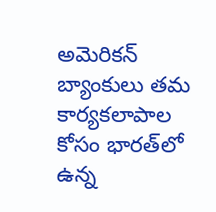అమెరికన్ బ్యాంకులు తమ కార్యకలాపాల కోసం భారత్‌లో ఉన్న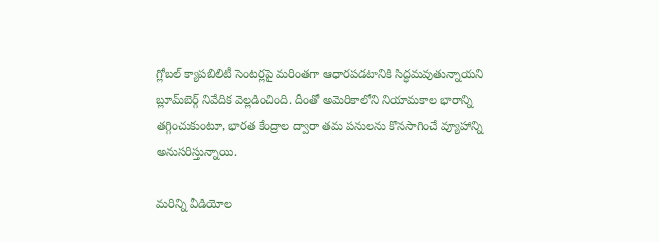గ్లోబల్ క్యాపబిలిటీ సెంటర్లపై మరింతగా ఆధారపడటానికి సిద్ధమవుతున్నాయని బ్లూమ్‌బెర్గ్ నివేదిక వెల్లడించింది. దీంతో అమెరికాలోని నియామకాల భారాన్ని తగ్గించుకుంటూ, భారత కేంద్రాల ద్వారా తమ పనులను కొనసాగించే వ్యూహాన్ని అనుసరిస్తున్నాయి.

మరిన్ని వీడియోల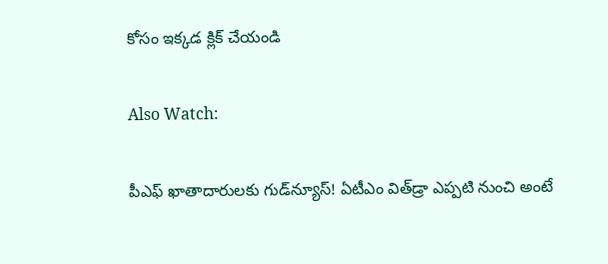కోసం ఇక్కడ క్లిక్ చేయండి

Also Watch:

పీఎఫ్‌ ఖాతాదారులకు గుడ్‌న్యూస్‌! ఏటీఎం విత్‌డ్రా ఎప్పటి నుంచి అంటే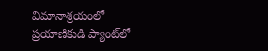విమానాశ్రయంలో ప్రయాణికుడి ప్యాంట్‌లో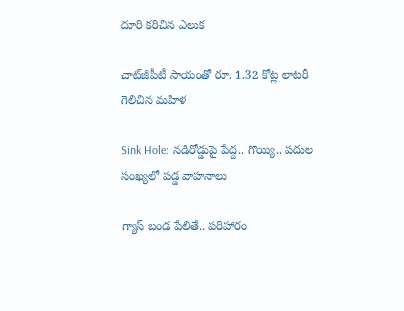దూరి కరిచిన ఎలుక

చాట్‌జీపీటీ సాయంతో రూ. 1.32 కోట్ల లాటరీ గెలిచిన మహిళ

Sink Hole: నడిరోడ్డుపై పేద్ద.. గొయ్యి.. పదుల సంఖ్యలో పడ్డ వాహనాలు

గ్యాస్‌ బండ పేలితే.. పరిహారం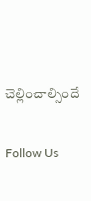చెల్లించాల్సిందే

Follow Us